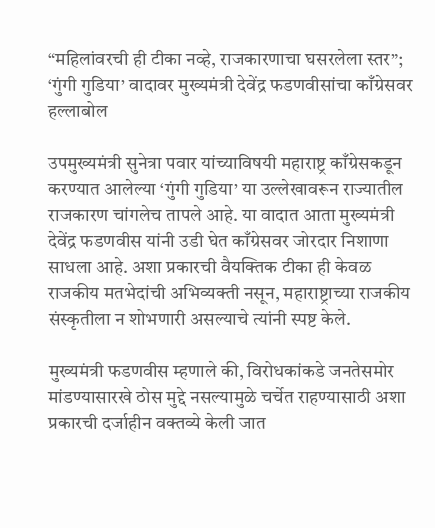“महिलांवरची ही टीका नव्हे, राजकारणाचा घसरलेला स्तर”; ‘गुंगी गुडिया’ वादावर मुख्यमंत्री देवेंद्र फडणवीसांचा काँग्रेसवर हल्लाबोल

उपमुख्यमंत्री सुनेत्रा पवार यांच्याविषयी महाराष्ट्र काँग्रेसकडून करण्यात आलेल्या ‘गुंगी गुडिया’ या उल्लेखावरून राज्यातील राजकारण चांगलेच तापले आहे. या वादात आता मुख्यमंत्री देवेंद्र फडणवीस यांनी उडी घेत काँग्रेसवर जोरदार निशाणा साधला आहे. अशा प्रकारची वैयक्तिक टीका ही केवळ राजकीय मतभेदांची अभिव्यक्ती नसून, महाराष्ट्राच्या राजकीय संस्कृतीला न शोभणारी असल्याचे त्यांनी स्पष्ट केले.

मुख्यमंत्री फडणवीस म्हणाले की, विरोधकांकडे जनतेसमोर मांडण्यासारखे ठोस मुद्दे नसल्यामुळे चर्चेत राहण्यासाठी अशा प्रकारची दर्जाहीन वक्तव्ये केली जात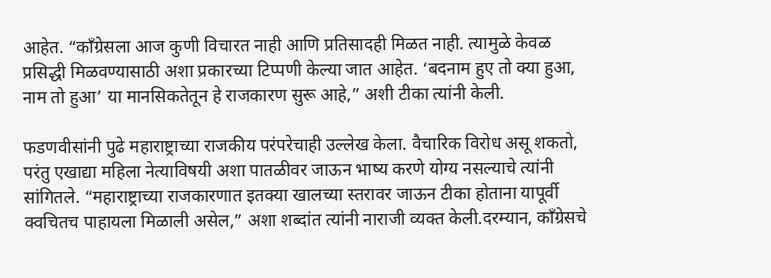आहेत. “काँग्रेसला आज कुणी विचारत नाही आणि प्रतिसादही मिळत नाही. त्यामुळे केवळ प्रसिद्धी मिळवण्यासाठी अशा प्रकारच्या टिप्पणी केल्या जात आहेत. ‘बदनाम हुए तो क्या हुआ, नाम तो हुआ’ या मानसिकतेतून हे राजकारण सुरू आहे,” अशी टीका त्यांनी केली.

फडणवीसांनी पुढे महाराष्ट्राच्या राजकीय परंपरेचाही उल्लेख केला. वैचारिक विरोध असू शकतो, परंतु एखाद्या महिला नेत्याविषयी अशा पातळीवर जाऊन भाष्य करणे योग्य नसल्याचे त्यांनी सांगितले. “महाराष्ट्राच्या राजकारणात इतक्या खालच्या स्तरावर जाऊन टीका होताना यापूर्वी क्वचितच पाहायला मिळाली असेल,” अशा शब्दांत त्यांनी नाराजी व्यक्त केली.दरम्यान, काँग्रेसचे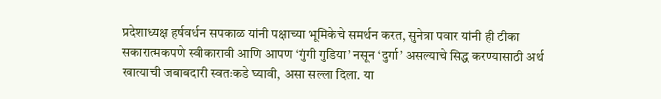प्रदेशाध्यक्ष हर्षवर्धन सपकाळ यांनी पक्षाच्या भूमिकेचे समर्थन करत, सुनेत्रा पवार यांनी ही टीका सकारात्मकपणे स्वीकारावी आणि आपण ‘गुंगी गुडिया’ नसून ‘दुर्गा’ असल्याचे सिद्ध करण्यासाठी अर्थ खात्याची जबाबदारी स्वतःकडे घ्यावी, असा सल्ला दिला. या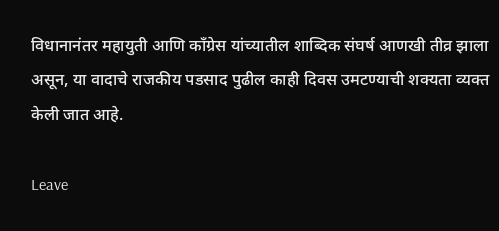विधानानंतर महायुती आणि काँग्रेस यांच्यातील शाब्दिक संघर्ष आणखी तीव्र झाला असून, या वादाचे राजकीय पडसाद पुढील काही दिवस उमटण्याची शक्यता व्यक्त केली जात आहे.

Leave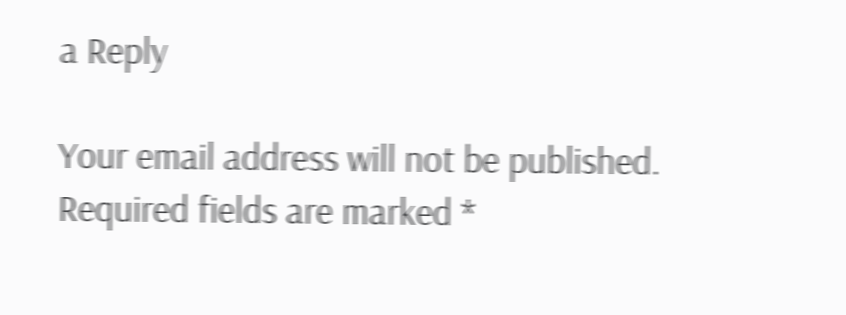a Reply

Your email address will not be published. Required fields are marked *